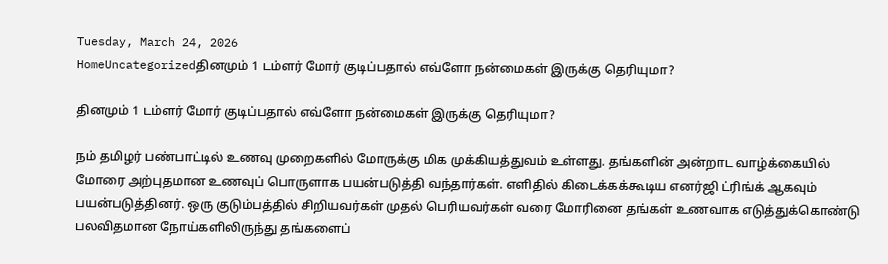Tuesday, March 24, 2026
HomeUncategorizedதினமும் 1 டம்ளர் மோர் குடிப்பதால் எவ்ளோ நன்மைகள் இருக்கு தெரியுமா?

தினமும் 1 டம்ளர் மோர் குடிப்பதால் எவ்ளோ நன்மைகள் இருக்கு தெரியுமா?

நம் தமிழர் பண்பாட்டில் உணவு முறைகளில் மோருக்கு மிக முக்கியத்துவம் உள்ளது. தங்களின் அன்றாட வாழ்க்கையில் மோரை அற்புதமான உணவுப் பொருளாக பயன்படுத்தி வந்தார்கள். எளிதில் கிடைக்கக்கூடிய எனர்ஜி ட்ரிங்க் ஆகவும் பயன்படுத்தினர். ஒரு குடும்பத்தில் சிறியவர்கள் முதல் பெரியவர்கள் வரை மோரினை தங்கள் உணவாக எடுத்துக்கொண்டு பலவிதமான நோய்களிலிருந்து தங்களைப்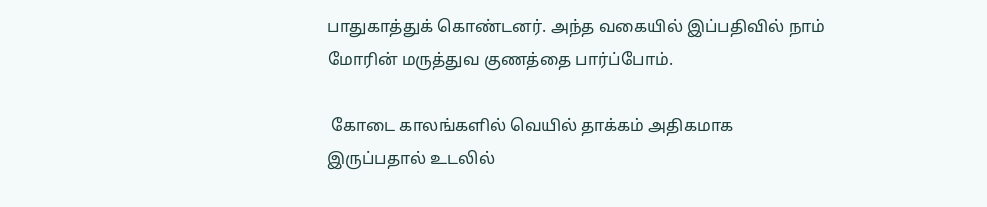பாதுகாத்துக் கொண்டனர். அந்த வகையில் இப்பதிவில் நாம் மோரின் மருத்துவ குணத்தை பார்ப்போம்.

 கோடை காலங்களில் வெயில் தாக்கம் அதிகமாக இருப்பதால் உடலில்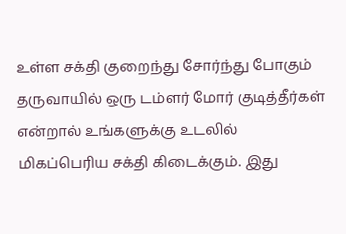உள்ள சக்தி குறைந்து சோர்ந்து போகும் தருவாயில் ஒரு டம்ளர் மோர் குடித்தீர்கள் என்றால் உங்களுக்கு உடலில் மிகப்பெரிய சக்தி கிடைக்கும். இது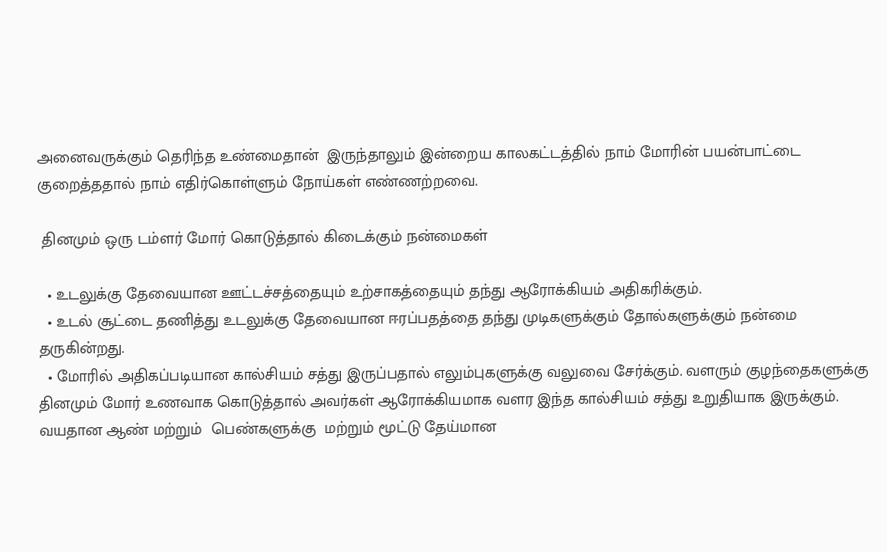அனைவருக்கும் தெரிந்த உண்மைதான்  இருந்தாலும் இன்றைய காலகட்டத்தில் நாம் மோரின் பயன்பாட்டை குறைத்ததால் நாம் எதிர்கொள்ளும் நோய்கள் எண்ணற்றவை.

 தினமும் ஒரு டம்ளர் மோர் கொடுத்தால் கிடைக்கும் நன்மைகள்

  • உடலுக்கு தேவையான ஊட்டச்சத்தையும் உற்சாகத்தையும் தந்து ஆரோக்கியம் அதிகரிக்கும்.
  • உடல் சூட்டை தணித்து உடலுக்கு தேவையான ஈரப்பதத்தை தந்து முடிகளுக்கும் தோல்களுக்கும் நன்மை தருகின்றது.
  • மோரில் அதிகப்படியான கால்சியம் சத்து இருப்பதால் எலும்புகளுக்கு வலுவை சேர்க்கும். வளரும் குழந்தைகளுக்கு தினமும் மோர் உணவாக கொடுத்தால் அவர்கள் ஆரோக்கியமாக வளர இந்த கால்சியம் சத்து உறுதியாக இருக்கும். வயதான ஆண் மற்றும்  பெண்களுக்கு  மற்றும் மூட்டு தேய்மான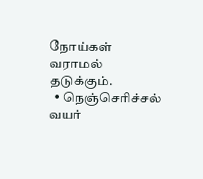நோய்கள் வராமல் தடுக்கும்.
  • நெஞ்செரிச்சல் வயர்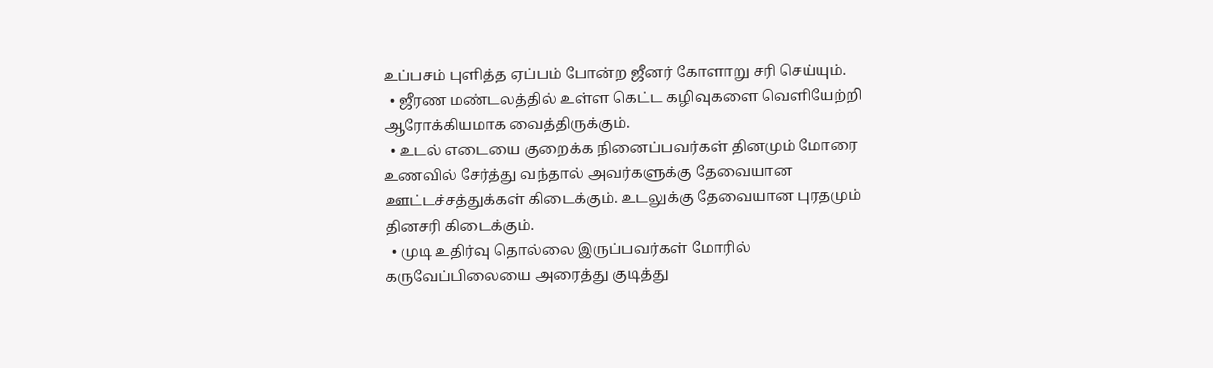உப்பசம் புளித்த ஏப்பம் போன்ற ஜீனர் கோளாறு சரி செய்யும்.
  • ஜீரண மண்டலத்தில் உள்ள கெட்ட கழிவுகளை வெளியேற்றி ஆரோக்கியமாக வைத்திருக்கும்.
  • உடல் எடையை குறைக்க நினைப்பவர்கள் தினமும் மோரை உணவில் சேர்த்து வந்தால் அவர்களுக்கு தேவையான ஊட்டச்சத்துக்கள் கிடைக்கும். உடலுக்கு தேவையான புரதமும் தினசரி கிடைக்கும்.
  • முடி உதிர்வு தொல்லை இருப்பவர்கள் மோரில் கருவேப்பிலையை அரைத்து குடித்து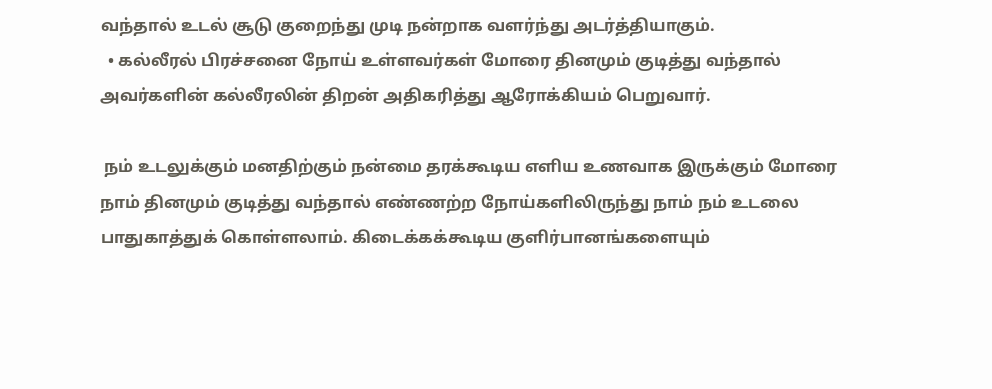வந்தால் உடல் சூடு குறைந்து முடி நன்றாக வளர்ந்து அடர்த்தியாகும்.
  • கல்லீரல் பிரச்சனை நோய் உள்ளவர்கள் மோரை தினமும் குடித்து வந்தால் அவர்களின் கல்லீரலின் திறன் அதிகரித்து ஆரோக்கியம் பெறுவார்.

 நம் உடலுக்கும் மனதிற்கும் நன்மை தரக்கூடிய எளிய உணவாக இருக்கும் மோரை நாம் தினமும் குடித்து வந்தால் எண்ணற்ற நோய்களிலிருந்து நாம் நம் உடலை பாதுகாத்துக் கொள்ளலாம். கிடைக்கக்கூடிய குளிர்பானங்களையும்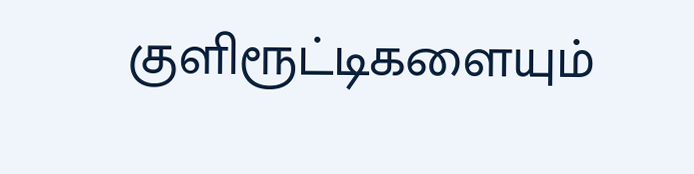குளிரூட்டிகளையும்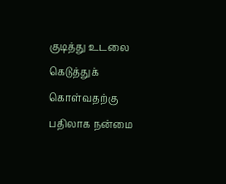குடித்து உடலை கெடுத்துக் கொள்வதற்கு பதிலாக நன்மை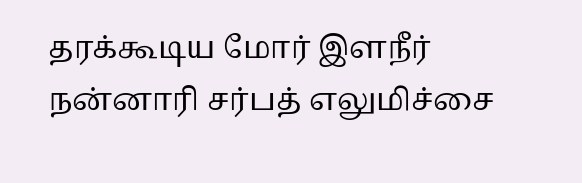தரக்கூடிய மோர் இளநீர் நன்னாரி சர்பத் எலுமிச்சை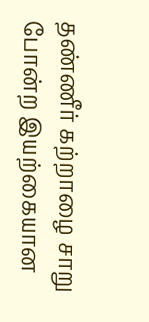தண்ணீர் கற்றாழை சாறு போன்ற இயற்கையான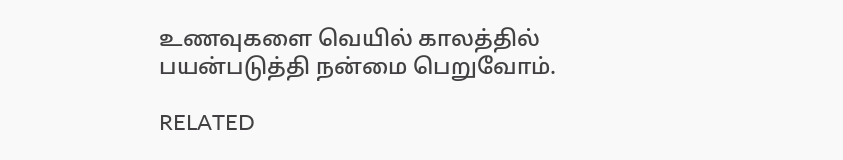உணவுகளை வெயில் காலத்தில் பயன்படுத்தி நன்மை பெறுவோம்.

RELATED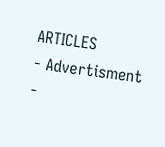ARTICLES
- Advertisment -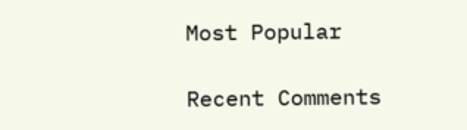Most Popular

Recent Comments